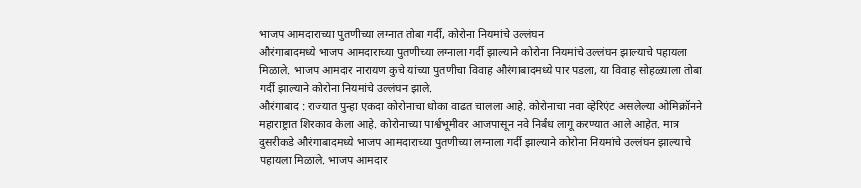भाजप आमदाराच्या पुतणीच्या लग्नात तोबा गर्दी, कोरोना नियमांचे उल्लंघन
औरंगाबादमध्ये भाजप आमदाराच्या पुतणीच्या लग्नाला गर्दी झाल्याने कोरोना नियमांचे उल्लंघन झाल्याचे पहायला मिळाले. भाजप आमदार नारायण कुचे यांच्या पुतणीचा विवाह औरंगाबादमध्ये पार पडला, या विवाह सोहळ्याला तोबा गर्दी झाल्याने कोरोना नियमांचे उल्लंघन झाले.
औरंगाबाद : राज्यात पुन्हा एकदा कोरोनाचा धोका वाढत चालला आहे. कोरोनाचा नवा व्हेरिएंट असलेल्या ओमिक्रॉनने महाराष्ट्रात शिरकाव केला आहे. कोरोनाच्या पार्श्वभूमीवर आजपासून नवे निर्बंध लागू करण्यात आले आहेत. मात्र दुसरीकडे औरंगाबादमध्ये भाजप आमदाराच्या पुतणीच्या लग्नाला गर्दी झाल्याने कोरोना नियमांचे उल्लंघन झाल्याचे पहायला मिळाले. भाजप आमदार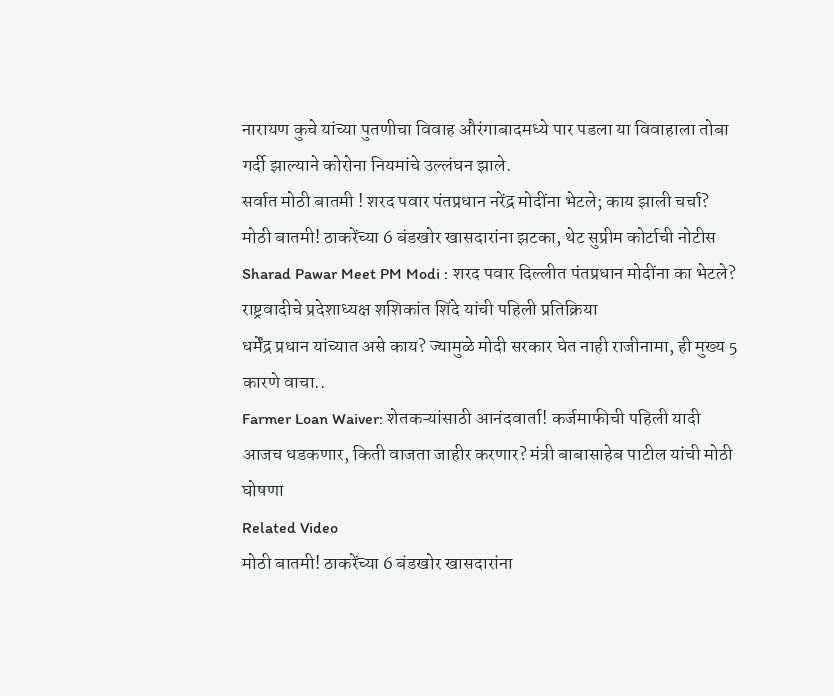नारायण कुचे यांच्या पुतणीचा विवाह औरंगाबादमध्ये पार पडला या विवाहाला तोबा गर्दी झाल्याने कोरोना नियमांचे उल्लंघन झाले.
सर्वात मोठी बातमी ! शरद पवार पंतप्रधान नरेंद्र मोदींना भेटले; काय झाली चर्चा?
मोठी बातमी! ठाकरेंच्या 6 बंडखोर खासदारांना झटका, थेट सुप्रीम कोर्टाची नोटीस
Sharad Pawar Meet PM Modi : शरद पवार दिल्लीत पंतप्रधान मोदींना का भेटले? राष्ट्रवादीचे प्रदेशाध्यक्ष शशिकांत शिंदे यांची पहिली प्रतिक्रिया
धर्मेंद्र प्रधान यांच्यात असे काय? ज्यामुळे मोदी सरकार घेत नाही राजीनामा, ही मुख्य 5 कारणे वाचा..
Farmer Loan Waiver: शेतकऱ्यांसाठी आनंदवार्ता! कर्जमाफीची पहिली यादी आजच धडकणार, किती वाजता जाहीर करणार? मंत्री बाबासाहेब पाटील यांची मोठी घोषणा
Related Video
मोठी बातमी! ठाकरेंच्या 6 बंडखोर खासदारांना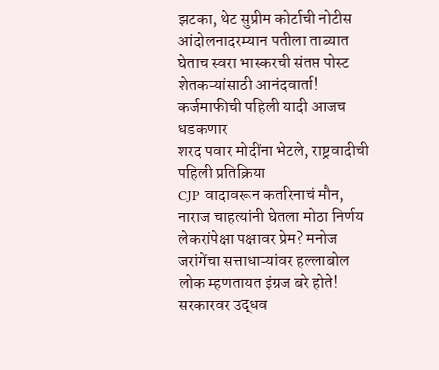झटका, थेट सुप्रीम कोर्टाची नोटीस
आंदोलनादरम्यान पतीला ताब्यात घेताच स्वरा भास्करची संतप्त पोस्ट
शेतकऱ्यांसाठी आनंदवार्ता! कर्जमाफीची पहिली यादी आजच धडकणार
शरद पवार मोदींना भेटले, राष्ट्रवादीची पहिली प्रतिक्रिया
CJP वादावरून कतरिनाचं मौन, नाराज चाहत्यांनी घेतला मोठा निर्णय
लेकरांपेक्षा पक्षावर प्रेम? मनोज जरांगेंचा सत्ताधाऱ्यांवर हल्लाबोल
लोक म्हणतायत इंग्रज बरे होते! सरकारवर उद्धव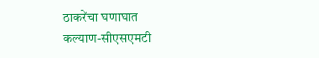ठाकरेंचा घणाघात
कल्याण-सीएसएमटी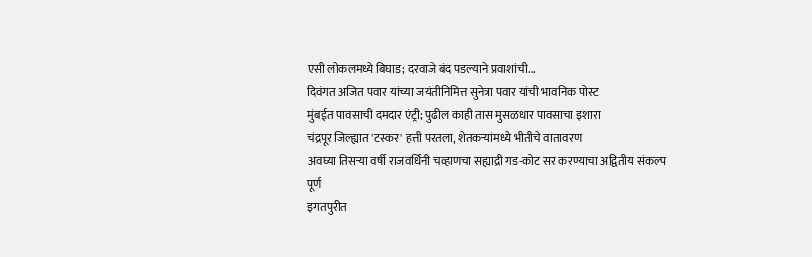एसी लोकलमध्ये बिघाड; दरवाजे बंद पडल्याने प्रवाशांची...
दिवंगत अजित पवार यांच्या जयंतीनिमित्त सुनेत्रा पवार यांची भावनिक पोस्ट
मुंबईत पावसाची दमदार एंट्री; पुढील काही तास मुसळधार पावसाचा इशारा
चंद्रपूर जिल्ह्यात 'टस्कर' हत्ती परतला, शेतकऱ्यांमध्ये भीतीचे वातावरण
अवघ्या तिसऱ्या वर्षी राजवर्धिनी चव्हाणचा सह्याद्री गड-कोट सर करण्याचा अद्वितीय संकल्प पूर्ण
इगतपुरीत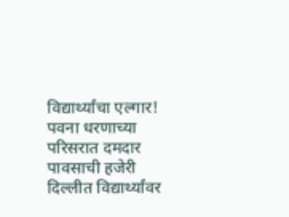विद्यार्थ्यांचा एल्गार!
पवना धरणाच्या परिसरात दमदार पावसाची हजेरी
दिल्लीत विद्यार्थ्यांवर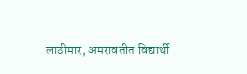लाठीमार, अमरावतीत विद्यार्थी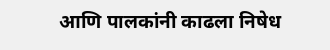आणि पालकांनी काढला निषेध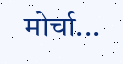मोर्चा...